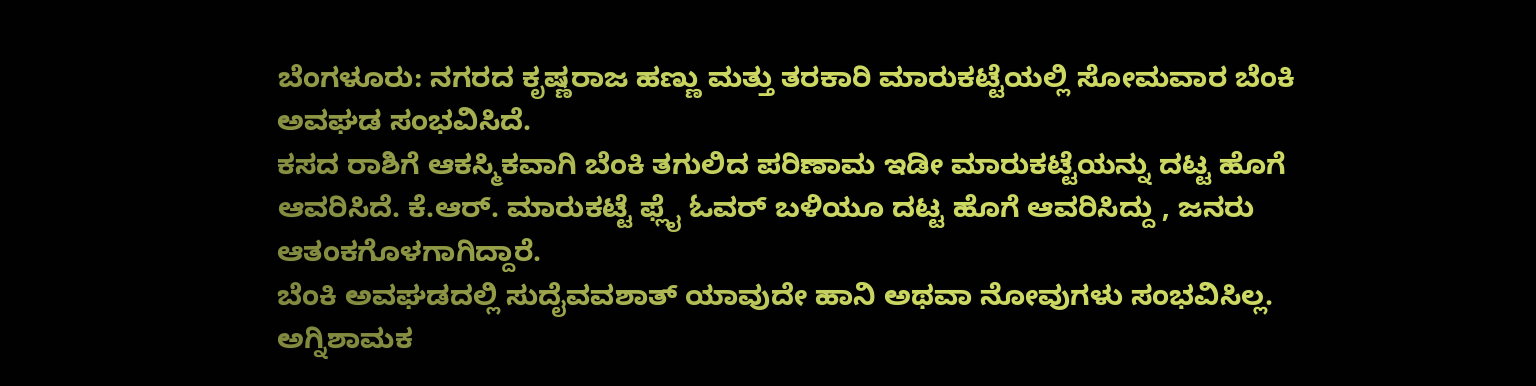ಬೆಂಗಳೂರು: ನಗರದ ಕೃಷ್ಣರಾಜ ಹಣ್ಣು ಮತ್ತು ತರಕಾರಿ ಮಾರುಕಟ್ಟೆಯಲ್ಲಿ ಸೋಮವಾರ ಬೆಂಕಿ ಅವಘಡ ಸಂಭವಿಸಿದೆ.
ಕಸದ ರಾಶಿಗೆ ಆಕಸ್ಮಿಕವಾಗಿ ಬೆಂಕಿ ತಗುಲಿದ ಪರಿಣಾಮ ಇಡೀ ಮಾರುಕಟ್ಟೆಯನ್ನು ದಟ್ಟ ಹೊಗೆ ಆವರಿಸಿದೆ. ಕೆ.ಆರ್. ಮಾರುಕಟ್ಟೆ ಫ್ಲೈ ಓವರ್ ಬಳಿಯೂ ದಟ್ಟ ಹೊಗೆ ಆವರಿಸಿದ್ದು , ಜನರು ಆತಂಕಗೊಳಗಾಗಿದ್ದಾರೆ.
ಬೆಂಕಿ ಅವಘಡದಲ್ಲಿ ಸುದೈವವಶಾತ್ ಯಾವುದೇ ಹಾನಿ ಅಥವಾ ನೋವುಗಳು ಸಂಭವಿಸಿಲ್ಲ. ಅಗ್ನಿಶಾಮಕ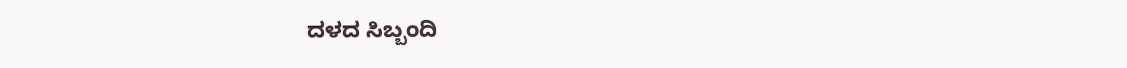ದಳದ ಸಿಬ್ಬಂದಿ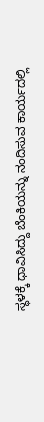ಸ್ಥಳಕ್ಕೆ ಧಾವಿಸಿದ್ದು ಬೆಂಕಿಯನ್ನು ನಂದಿಸುವ ಕಾರ್ಯದಲ್ಲಿ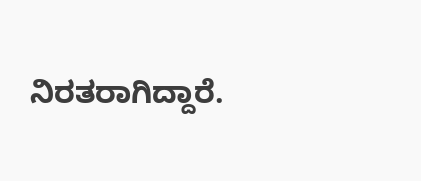ನಿರತರಾಗಿದ್ದಾರೆ.